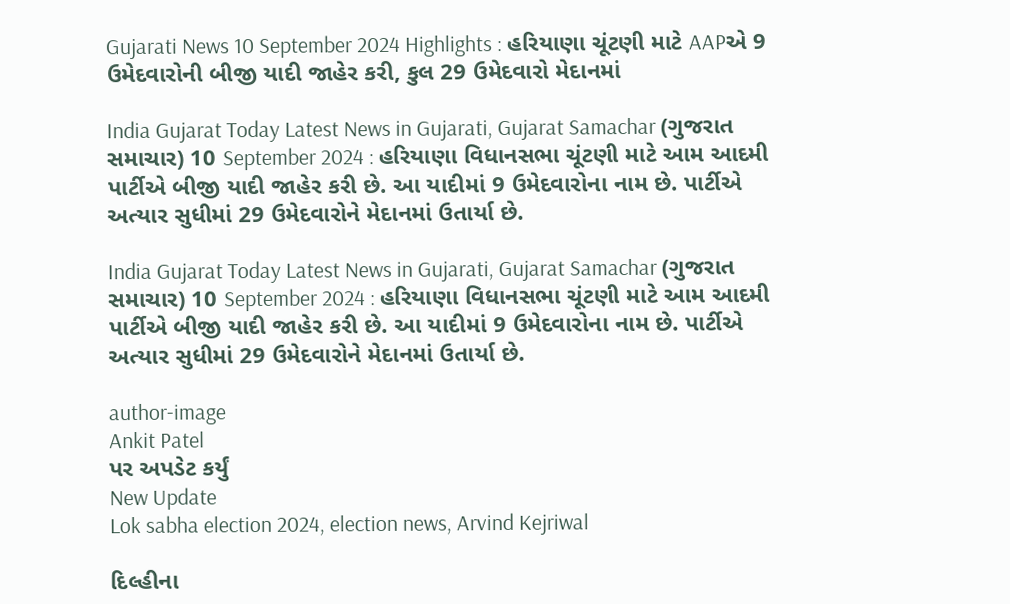Gujarati News 10 September 2024 Highlights : હરિયાણા ચૂંટણી માટે AAPએ 9 ઉમેદવારોની બીજી યાદી જાહેર કરી, કુલ 29 ઉમેદવારો મેદાનમાં

India Gujarat Today Latest News in Gujarati, Gujarat Samachar (ગુજરાત સમાચાર) 10 September 2024 : હરિયાણા વિધાનસભા ચૂંટણી માટે આમ આદમી પાર્ટીએ બીજી યાદી જાહેર કરી છે. આ યાદીમાં 9 ઉમેદવારોના નામ છે. પાર્ટીએ અત્યાર સુધીમાં 29 ઉમેદવારોને મેદાનમાં ઉતાર્યા છે.

India Gujarat Today Latest News in Gujarati, Gujarat Samachar (ગુજરાત સમાચાર) 10 September 2024 : હરિયાણા વિધાનસભા ચૂંટણી માટે આમ આદમી પાર્ટીએ બીજી યાદી જાહેર કરી છે. આ યાદીમાં 9 ઉમેદવારોના નામ છે. પાર્ટીએ અત્યાર સુધીમાં 29 ઉમેદવારોને મેદાનમાં ઉતાર્યા છે.

author-image
Ankit Patel
પર અપડેટ કર્યું
New Update
Lok sabha election 2024, election news, Arvind Kejriwal

દિલ્હીના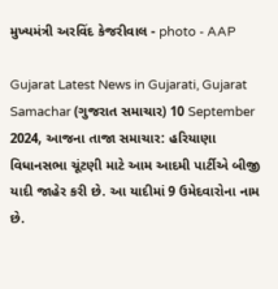મુખ્યમંત્રી અરવિંદ કેજરીવાલ - photo - AAP

Gujarat Latest News in Gujarati, Gujarat Samachar (ગુજરાત સમાચાર) 10 September 2024, આજના તાજા સમાચાર: હરિયાણા વિધાનસભા ચૂંટણી માટે આમ આદમી પાર્ટીએ બીજી યાદી જાહેર કરી છે. આ યાદીમાં 9 ઉમેદવારોના નામ છે.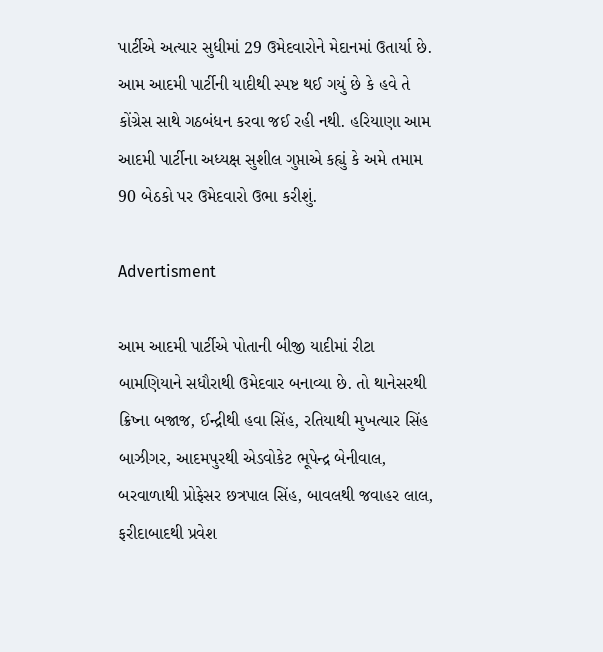પાર્ટીએ અત્યાર સુધીમાં 29 ઉમેદવારોને મેદાનમાં ઉતાર્યા છે. આમ આદમી પાર્ટીની યાદીથી સ્પષ્ટ થઈ ગયું છે કે હવે તે કોંગ્રેસ સાથે ગઠબંધન કરવા જઈ રહી નથી. હરિયાણા આમ આદમી પાર્ટીના અધ્યક્ષ સુશીલ ગુપ્તાએ કહ્યું કે અમે તમામ 90 બેઠકો પર ઉમેદવારો ઉભા કરીશું.

Advertisment

આમ આદમી પાર્ટીએ પોતાની બીજી યાદીમાં રીટા બામણિયાને સધૌરાથી ઉમેદવાર બનાવ્યા છે. તો થાનેસરથી ક્રિષ્ના બજાજ, ઈન્દ્રીથી હવા સિંહ, રતિયાથી મુખત્યાર સિંહ બાઝીગર, આદમપુરથી એડવોકેટ ભૂપેન્દ્ર બેનીવાલ, બરવાળાથી પ્રોફેસર છત્રપાલ સિંહ, બાવલથી જવાહર લાલ, ફરીદાબાદથી પ્રવેશ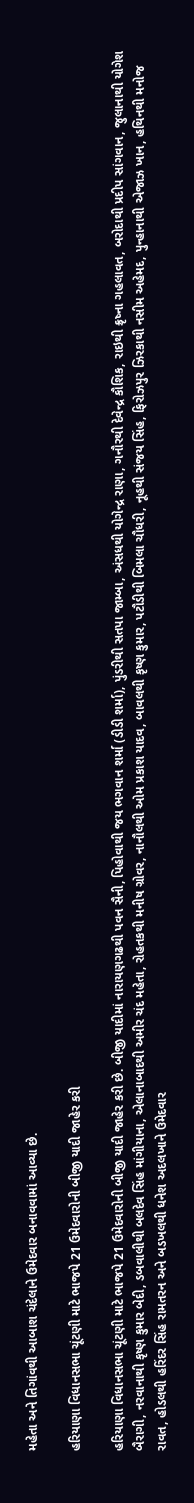મહેતા અને તિગાંવથી આબાશ ચંદેલાને ઉમેદવાર બનાવવામાં આવ્યા છે.

હરિયાણા વિધાનસભા ચૂંટણી માટે ભાજપે 21 ઉમેદવારોની બીજી યાદી જાહેર કરી

હરિયાણા વિધાનસભા ચૂંટણી માટે ભાજપે 21 ઉમેદવારોની બીજી યાદી જાહેર કરી છે. બીજી યાદીમાં નારાયણગઢથી પવન સૈની, પિહોવાથી જય ભગવાન શર્મા (ડીડી શર્મા), પુંડરીથી સતપા જામ્બા, અંસધથી યોગેન્દ્ર રાણા, ગનૌરથી દેવેન્દ્ર કૌશિક, રાઇથી ક્રૃષ્ના ગહલાવત, બરોદાથી પ્રદીપ સાંગવાન, જુલાનાથી યોગેશ બૈરાગી, નરવાનાથી કૃષ્ણ કુમાર બેદી, ડબવાલીથી બલદેવ સિંહ માંગીયાના, એલાનાબાદથી અમીર ચંદ મહેતા, રોહતકથી મનીષ ગ્રોવર, નાનૌલથી ઓમ પ્રકાશ યાદવ, બાવલથી કૃષ્ણ કુમાર, પટૌડીથી બિમલા ચૌધરી, નૂહથી સંજય સિંહ, ફિરોઝપુર ઝિરકાથી નસીમ અહેમદ, પુન્હાનાથી એજાઝ ખાન, હથિનથી મનોજ રાવત, હોડલથી હરિંદર સિંહ રામતરન અને બડખલથી ધનેશ અદલખાને ઉમેદવાર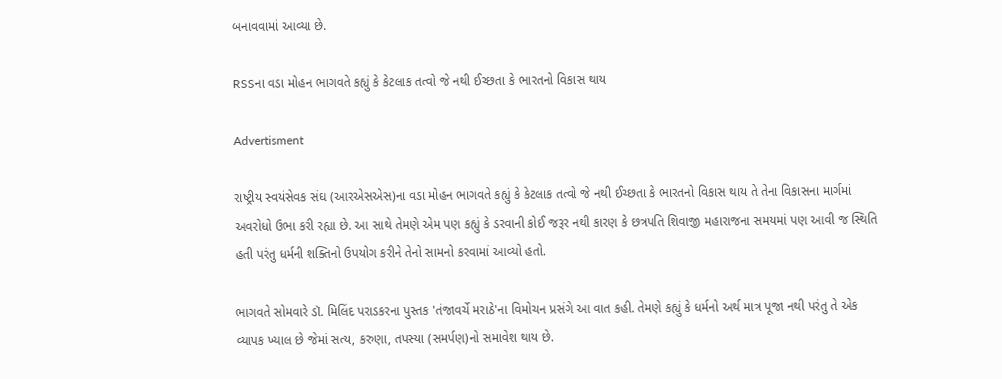બનાવવામાં આવ્યા છે.

RSSના વડા મોહન ભાગવતે કહ્યું કે કેટલાક તત્વો જે નથી ઈચ્છતા કે ભારતનો વિકાસ થાય

Advertisment

રાષ્ટ્રીય સ્વયંસેવક સંઘ (આરએસએસ)ના વડા મોહન ભાગવતે કહ્યું કે કેટલાક તત્વો જે નથી ઈચ્છતા કે ભારતનો વિકાસ થાય તે તેના વિકાસના માર્ગમાં અવરોધો ઉભા કરી રહ્યા છે. આ સાથે તેમણે એમ પણ કહ્યું કે ડરવાની કોઈ જરૂર નથી કારણ કે છત્રપતિ શિવાજી મહારાજના સમયમાં પણ આવી જ સ્થિતિ હતી પરંતુ ધર્મની શક્તિનો ઉપયોગ કરીને તેનો સામનો કરવામાં આવ્યો હતો.

ભાગવતે સોમવારે ડૉ. મિલિંદ પરાડકરના પુસ્તક 'તંજાવર્ચે મરાઠે'ના વિમોચન પ્રસંગે આ વાત કહી. તેમણે કહ્યું કે ધર્મનો અર્થ માત્ર પૂજા નથી પરંતુ તે એક વ્યાપક ખ્યાલ છે જેમાં સત્ય, કરુણા, તપસ્યા (સમર્પણ)નો સમાવેશ થાય છે.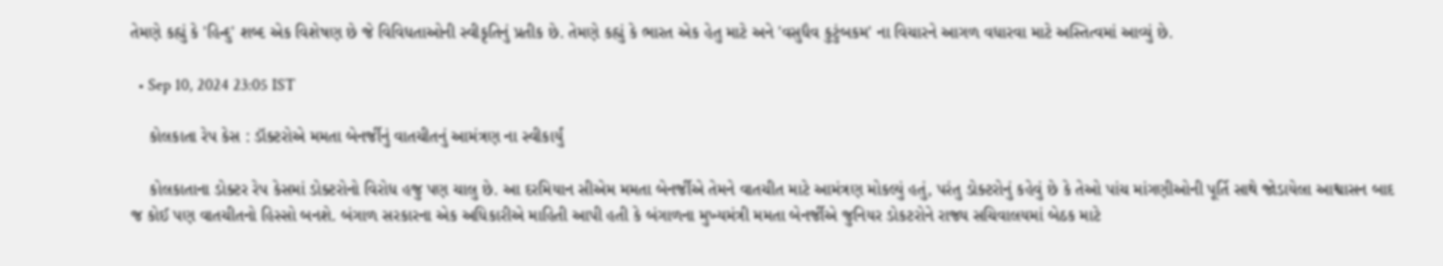તેમણે કહ્યું કે 'હિન્દુ' શબ્દ એક વિશેષણ છે જે વિવિધતાઓની સ્વીકૃતિનું પ્રતીક છે. તેમણે કહ્યું કે ભારત એક હેતુ માટે અને 'વસુધૈવ કુટુંબકમ' ના વિચારને આગળ વધારવા માટે અસ્તિત્વમાં આવ્યું છે.

  • Sep 10, 2024 23:05 IST

    કોલકાતા રેપ કેસ : ડૉક્ટરોએ મમતા બેનર્જીનું વાતચીતનું આમંત્રણ ના સ્વીકાર્યું

    કોલકાતાના ડોક્ટર રેપ કેસમાં ડોક્ટરોનો વિરોધ હજુ પણ ચાલુ છે. આ દરમિયાન સીએમ મમતા બેનર્જીએ તેમને વાતચીત માટે આમંત્રણ મોકલ્યું હતું, પરંતુ ડોક્ટરોનું કહેવું છે કે તેઓ પાંચ માંગણીઓની પૂર્તિ સાથે જોડાયેલા આશ્વાસન બાદ જ કોઈ પણ વાતચીતનો હિસ્સો બનશે. બંગાળ સરકારના એક અધિકારીએ માહિતી આપી હતી કે બંગાળના મુખ્યમંત્રી મમતા બેનર્જીએ જુનિયર ડોકટરોને રાજ્ય સચિવાલયમાં બેઠક માટે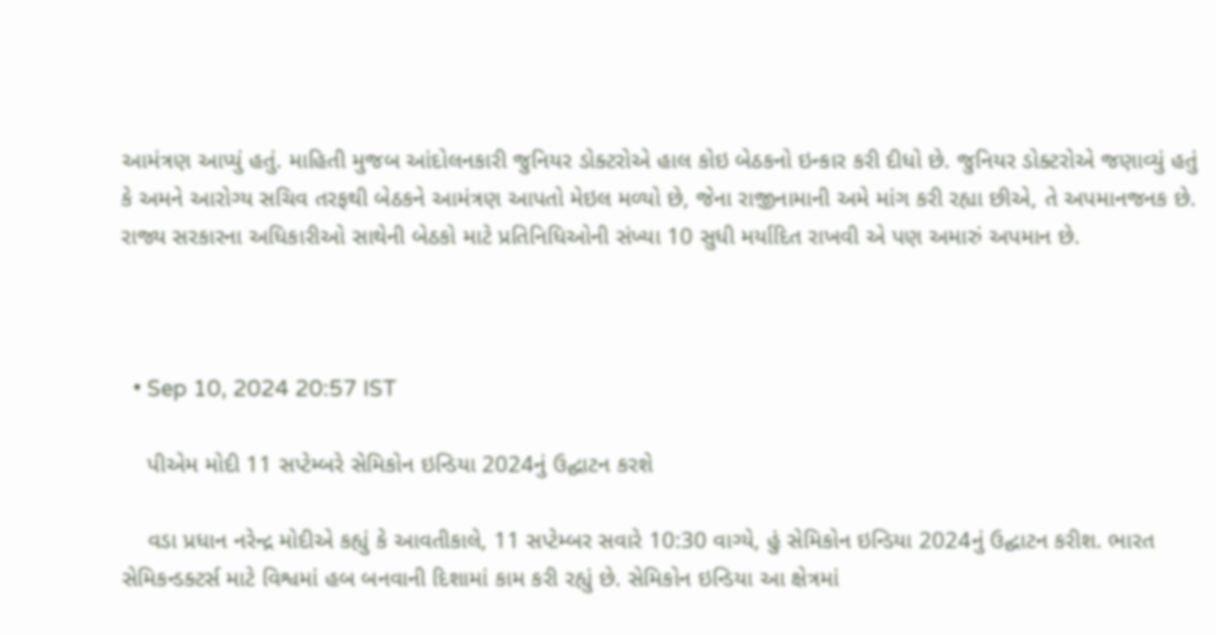આમંત્રણ આપ્યું હતું. માહિતી મુજબ આંદોલનકારી જુનિયર ડોક્ટરોએ હાલ કોઇ બેઠકનો ઇન્કાર કરી દીધો છે. જુનિયર ડોક્ટરોએ જણાવ્યું હતું કે અમને આરોગ્ય સચિવ તરફથી બેઠકને આમંત્રણ આપતો મેઇલ મળ્યો છે, જેના રાજીનામાની અમે માંગ કરી રહ્યા છીએ, તે અપમાનજનક છે. રાજ્ય સરકારના અધિકારીઓ સાથેની બેઠકો માટે પ્રતિનિધિઓની સંખ્યા 10 સુધી મર્યાદિત રાખવી એ પણ અમારું અપમાન છે.



  • Sep 10, 2024 20:57 IST

    પીએમ મોદી 11 સપ્ટેમ્બરે સેમિકોન ઇન્ડિયા 2024નું ઉદ્ઘાટન કરશે

    વડા પ્રધાન નરેન્દ્ર મોદીએ કહ્યું કે આવતીકાલે, 11 સપ્ટેમ્બર સવારે 10:30 વાગ્યે, હું સેમિકોન ઇન્ડિયા 2024નું ઉદ્ઘાટન કરીશ. ભારત સેમિકન્ડક્ટર્સ માટે વિશ્વમાં હબ બનવાની દિશામાં કામ કરી રહ્યું છે. સેમિકોન ઇન્ડિયા આ ક્ષેત્રમાં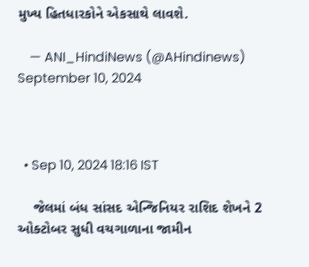મુખ્ય હિતધારકોને એકસાથે લાવશે.

    — ANI_HindiNews (@AHindinews) September 10, 2024



  • Sep 10, 2024 18:16 IST

    જેલમાં બંધ સાંસદ એન્જિનિયર રાશિદ શેખને 2 ઓક્ટોબર સુધી વચગાળાના જામીન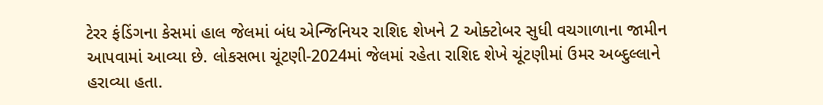ટેરર ફંડિંગના કેસમાં હાલ જેલમાં બંધ એન્જિનિયર રાશિદ શેખને 2 ઓક્ટોબર સુધી વચગાળાના જામીન આપવામાં આવ્યા છે. લોકસભા ચૂંટણી-2024માં જેલમાં રહેતા રાશિદ શેખે ચૂંટણીમાં ઉમર અબ્દુલ્લાને હરાવ્યા હતા.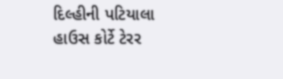દિલ્હીની પટિયાલા હાઉસ કોર્ટે ટેરર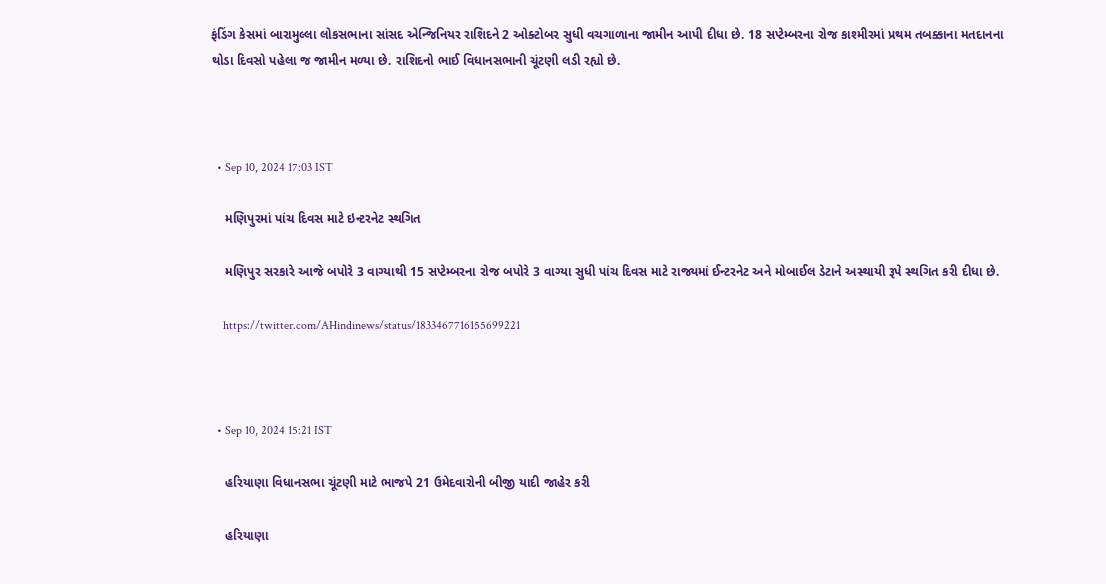ફંડિંગ કેસમાં બારામુલ્લા લોકસભાના સાંસદ એન્જિનિયર રાશિદને 2 ઓક્ટોબર સુધી વચગાળાના જામીન આપી દીધા છે. 18 સપ્ટેમ્બરના રોજ કાશ્મીરમાં પ્રથમ તબક્કાના મતદાનના થોડા દિવસો પહેલા જ જામીન મળ્યા છે. રાશિદનો ભાઈ વિધાનસભાની ચૂંટણી લડી રહ્યો છે.



  • Sep 10, 2024 17:03 IST

    મણિપુરમાં પાંચ દિવસ માટે ઇન્ટરનેટ સ્થગિત

    મણિપુર સરકારે આજે બપોરે 3 વાગ્યાથી 15 સપ્ટેમ્બરના રોજ બપોરે 3 વાગ્યા સુધી પાંચ દિવસ માટે રાજ્યમાં ઈન્ટરનેટ અને મોબાઈલ ડેટાને અસ્થાયી રૂપે સ્થગિત કરી દીધા છે.

    https://twitter.com/AHindinews/status/1833467716155699221



  • Sep 10, 2024 15:21 IST

    હરિયાણા વિધાનસભા ચૂંટણી માટે ભાજપે 21 ઉમેદવારોની બીજી યાદી જાહેર કરી

    હરિયાણા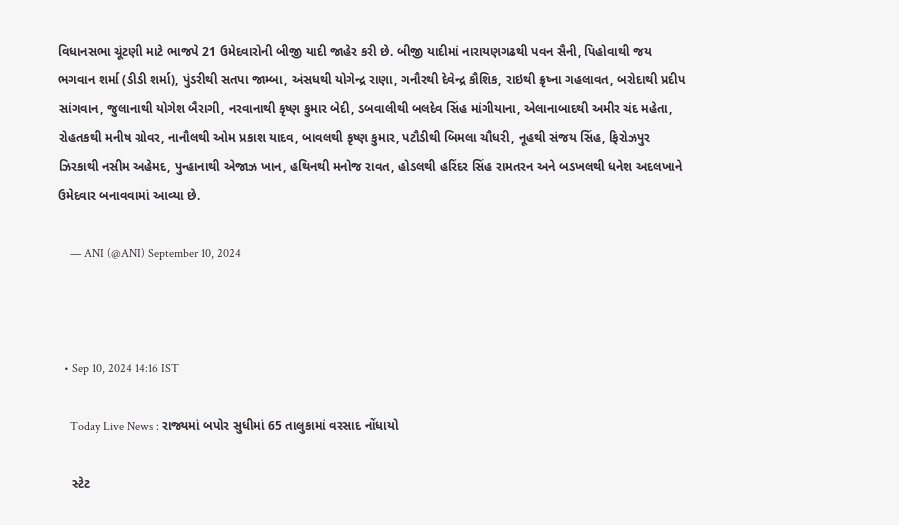વિધાનસભા ચૂંટણી માટે ભાજપે 21 ઉમેદવારોની બીજી યાદી જાહેર કરી છે. બીજી યાદીમાં નારાયણગઢથી પવન સૈની, પિહોવાથી જય ભગવાન શર્મા (ડીડી શર્મા), પુંડરીથી સતપા જામ્બા, અંસધથી યોગેન્દ્ર રાણા, ગનૌરથી દેવેન્દ્ર કૌશિક, રાઇથી ક્રૃષ્ના ગહલાવત, બરોદાથી પ્રદીપ સાંગવાન, જુલાનાથી યોગેશ બૈરાગી, નરવાનાથી કૃષ્ણ કુમાર બેદી, ડબવાલીથી બલદેવ સિંહ માંગીયાના, એલાનાબાદથી અમીર ચંદ મહેતા, રોહતકથી મનીષ ગ્રોવર, નાનૌલથી ઓમ પ્રકાશ યાદવ, બાવલથી કૃષ્ણ કુમાર, પટૌડીથી બિમલા ચૌધરી, નૂહથી સંજય સિંહ, ફિરોઝપુર ઝિરકાથી નસીમ અહેમદ, પુન્હાનાથી એજાઝ ખાન, હથિનથી મનોજ રાવત, હોડલથી હરિંદર સિંહ રામતરન અને બડખલથી ધનેશ અદલખાને ઉમેદવાર બનાવવામાં આવ્યા છે.

    — ANI (@ANI) September 10, 2024



  • Sep 10, 2024 14:16 IST

    Today Live News : રાજ્યમાં બપોર સુધીમાં 65 તાલુકામાં વરસાદ નોંધાયો

    સ્ટેટ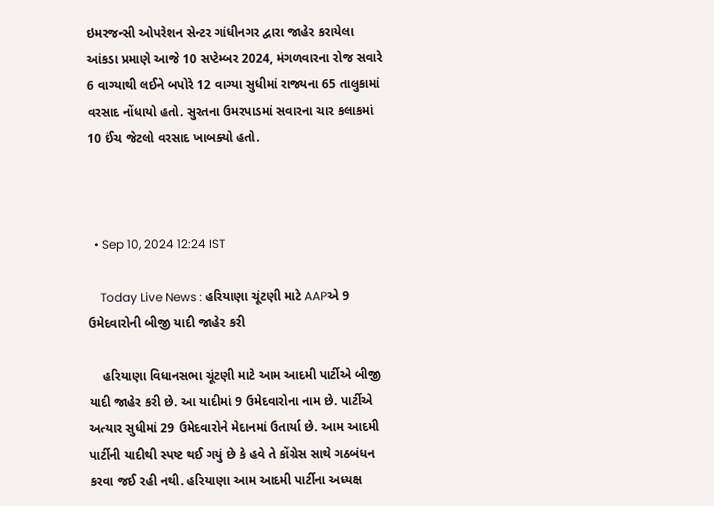ઇમરજન્સી ઓપરેશન સેન્ટર ગાંધીનગર દ્વારા જાહેર કરાયેલા આંકડા પ્રમાણે આજે 10 સપ્ટેમ્બર 2024, મંગળવારના રોજ સવારે 6 વાગ્યાથી લઈને બપોરે 12 વાગ્યા સુધીમાં રાજ્યના 65 તાલુકામાં વરસાદ નોંધાયો હતો. સુરતના ઉમરપાડમાં સવારના ચાર કલાકમાં 10 ઈંચ જેટલો વરસાદ ખાબક્યો હતો.



  • Sep 10, 2024 12:24 IST

    Today Live News : હરિયાણા ચૂંટણી માટે AAPએ 9 ઉમેદવારોની બીજી યાદી જાહેર કરી

    હરિયાણા વિધાનસભા ચૂંટણી માટે આમ આદમી પાર્ટીએ બીજી યાદી જાહેર કરી છે. આ યાદીમાં 9 ઉમેદવારોના નામ છે. પાર્ટીએ અત્યાર સુધીમાં 29 ઉમેદવારોને મેદાનમાં ઉતાર્યા છે. આમ આદમી પાર્ટીની યાદીથી સ્પષ્ટ થઈ ગયું છે કે હવે તે કોંગ્રેસ સાથે ગઠબંધન કરવા જઈ રહી નથી. હરિયાણા આમ આદમી પાર્ટીના અધ્યક્ષ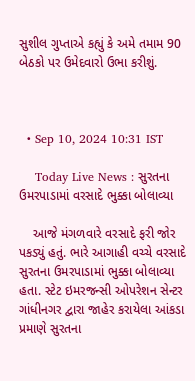સુશીલ ગુપ્તાએ કહ્યું કે અમે તમામ 90 બેઠકો પર ઉમેદવારો ઉભા કરીશું.



  • Sep 10, 2024 10:31 IST

    Today Live News : સુરતના ઉમરપાડામાં વરસાદે ભુક્કા બોલાવ્યા

    આજે મંગળવારે વરસાદે ફરી જોર પકડ્યું હતું. ભારે આગાહી વચ્ચે વરસાદે સુરતના ઉમરપાડામાં ભુક્કા બોલાવ્યા હતા. સ્ટેટ ઇમરજન્સી ઓપરેશન સેન્ટર ગાંધીનગર દ્વારા જાહેર કરાયેલા આંકડા પ્રમાણે સુરતના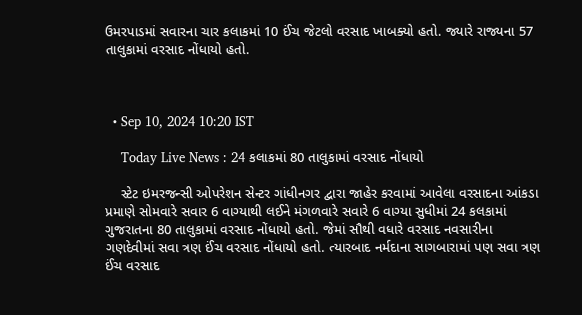ઉમરપાડમાં સવારના ચાર કલાકમાં 10 ઈંચ જેટલો વરસાદ ખાબક્યો હતો. જ્યારે રાજ્યના 57 તાલુકામાં વરસાદ નોંધાયો હતો.



  • Sep 10, 2024 10:20 IST

    Today Live News : 24 કલાકમાં 80 તાલુકામાં વરસાદ નોંધાયો

    સ્ટેટ ઇમરજન્સી ઓપરેશન સેન્ટર ગાંધીનગર દ્વારા જાહેર કરવામાં આવેલા વરસાદના આંકડા પ્રમાણે સોમવારે સવાર 6 વાગ્યાથી લઈને મંગળવારે સવારે 6 વાગ્યા સુધીમાં 24 કલકામાં ગુજરાતના 80 તાલુકામાં વરસાદ નોંધાયો હતો. જેમાં સૌથી વધારે વરસાદ નવસારીના ગણદેવીમાં સવા ત્રણ ઈંચ વરસાદ નોંધાયો હતો. ત્યારબાદ નર્મદાના સાગબારામાં પણ સવા ત્રણ ઈંચ વરસાદ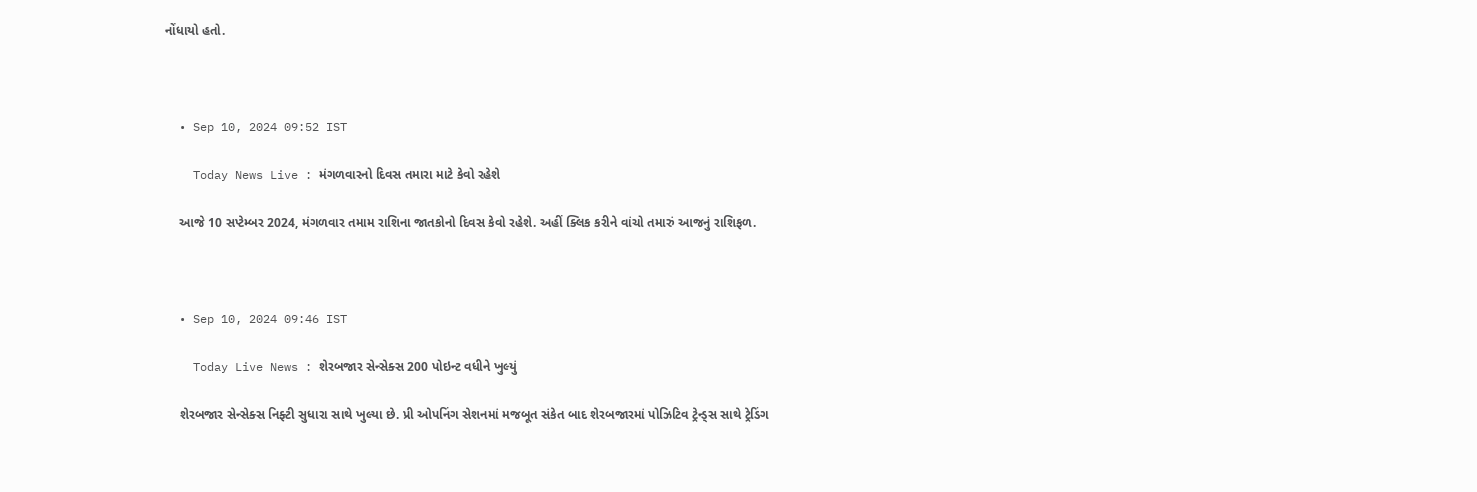નોંધાયો હતો.



  • Sep 10, 2024 09:52 IST

    Today News Live : મંગળવારનો દિવસ તમારા માટે કેવો રહેશે

    આજે 10 સપ્ટેમ્બર 2024, મંગળવાર તમામ રાશિના જાતકોનો દિવસ કેવો રહેશે. અહીં ક્લિક કરીને વાંચો તમારું આજનું રાશિફળ.



  • Sep 10, 2024 09:46 IST

    Today Live News : શેરબજાર સેન્સેક્સ 200 પોઇન્ટ વધીને ખુલ્યું

    શેરબજાર સેન્સેક્સ નિફ્ટી સુધારા સાથે ખુલ્યા છે. પ્રી ઓપનિંગ સેશનમાં મજબૂત સંકેત બાદ શેરબજારમાં પોઝિટિવ ટ્રેન્ડ્સ સાથે ટ્રેડિંગ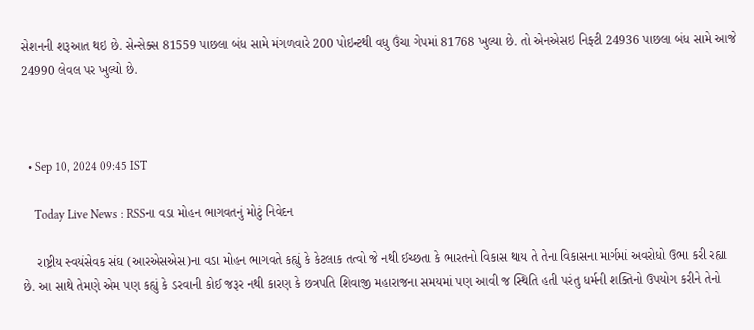સેશનની શરૂઆત થઇ છે. સેન્સેક્સ 81559 પાછલા બંધ સામે મંગળવારે 200 પોઇન્ટથી વધુ ઉંચા ગેપમાં 81768 ખુલ્યા છે. તો એનએસઇ નિફ્ટી 24936 પાછલા બંધ સામે આજે 24990 લેવલ પર ખુલ્યો છે.



  • Sep 10, 2024 09:45 IST

    Today Live News : RSSના વડા મોહન ભાગવતનું મોટું નિવેદન

    રાષ્ટ્રીય સ્વયંસેવક સંઘ (આરએસએસ)ના વડા મોહન ભાગવતે કહ્યું કે કેટલાક તત્વો જે નથી ઈચ્છતા કે ભારતનો વિકાસ થાય તે તેના વિકાસના માર્ગમાં અવરોધો ઉભા કરી રહ્યા છે. આ સાથે તેમણે એમ પણ કહ્યું કે ડરવાની કોઈ જરૂર નથી કારણ કે છત્રપતિ શિવાજી મહારાજના સમયમાં પણ આવી જ સ્થિતિ હતી પરંતુ ધર્મની શક્તિનો ઉપયોગ કરીને તેનો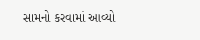સામનો કરવામાં આવ્યો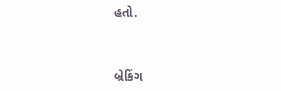હતો.



બ્રેકિંગ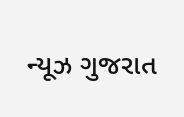ન્યૂઝ ગુજરાત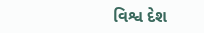વિશ્વ દેશ